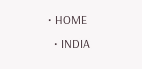• HOME
  • INDIA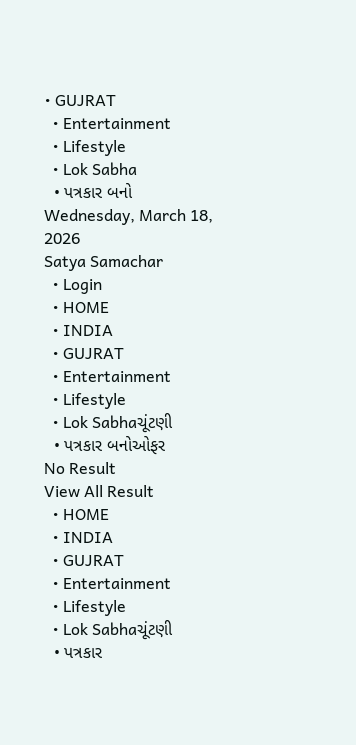• GUJRAT
  • Entertainment
  • Lifestyle
  • Lok Sabha
  • પત્રકાર બનો
Wednesday, March 18, 2026
Satya Samachar
  • Login
  • HOME
  • INDIA
  • GUJRAT
  • Entertainment
  • Lifestyle
  • Lok Sabhaચૂંટણી
  • પત્રકાર બનોઓફર
No Result
View All Result
  • HOME
  • INDIA
  • GUJRAT
  • Entertainment
  • Lifestyle
  • Lok Sabhaચૂંટણી
  • પત્રકાર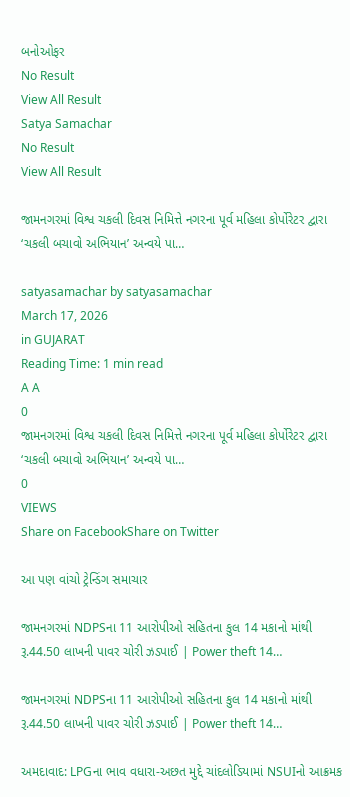બનોઓફર
No Result
View All Result
Satya Samachar
No Result
View All Result

જામનગરમાં વિશ્વ ચકલી દિવસ નિમિત્તે નગરના પૂર્વ મહિલા કોર્પોરેટર દ્વારા ‘ચકલી બચાવો અભિયાન’ અન્વયે પા…

satyasamachar by satyasamachar
March 17, 2026
in GUJARAT
Reading Time: 1 min read
A A
0
જામનગરમાં વિશ્વ ચકલી દિવસ નિમિત્તે નગરના પૂર્વ મહિલા કોર્પોરેટર દ્વારા ‘ચકલી બચાવો અભિયાન’ અન્વયે પા…
0
VIEWS
Share on FacebookShare on Twitter

આ પણ વાંચો ટ્રેન્ડિંગ સમાચાર

જામનગરમાં NDPSના 11 આરોપીઓ સહિતના કુલ 14 મકાનો માંથી રૂ.44.50 લાખની પાવર ચોરી ઝડપાઈ | Power theft 14…

જામનગરમાં NDPSના 11 આરોપીઓ સહિતના કુલ 14 મકાનો માંથી રૂ.44.50 લાખની પાવર ચોરી ઝડપાઈ | Power theft 14…

અમદાવાદ: LPGના ભાવ વધારા-અછત મુદ્દે ચાંદલોડિયામાં NSUIનો આક્રમક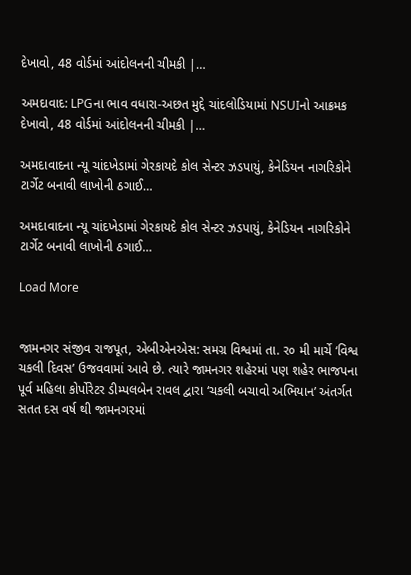દેખાવો, 48 વોર્ડમાં આંદોલનની ચીમકી |…

અમદાવાદ: LPGના ભાવ વધારા-અછત મુદ્દે ચાંદલોડિયામાં NSUIનો આક્રમક દેખાવો, 48 વોર્ડમાં આંદોલનની ચીમકી |…

અમદાવાદના ન્યૂ ચાંદખેડામાં ગેરકાયદે કોલ સેન્ટર ઝડપાયું, કેનેડિયન નાગરિકોને ટાર્ગેટ બનાવી લાખોની ઠગાઈ…

અમદાવાદના ન્યૂ ચાંદખેડામાં ગેરકાયદે કોલ સેન્ટર ઝડપાયું, કેનેડિયન નાગરિકોને ટાર્ગેટ બનાવી લાખોની ઠગાઈ…

Load More


જામનગર સંજીવ રાજપૂત, એબીએનએસ: સમગ્ર વિશ્વમાં તા. ર૦ મી માર્ચે ‘વિશ્વ ચકલી દિવસ’ ઉજવવામાં આવે છે. ત્યારે જામનગર શહેરમાં પણ શહેર ભાજપના પૂર્વ મહિલા કોર્પોરેટર ડીમ્પલબેન રાવલ દ્વારા ‘ચકલી બચાવો અભિયાન’ અંતર્ગત સતત દસ વર્ષ થી જામનગરમાં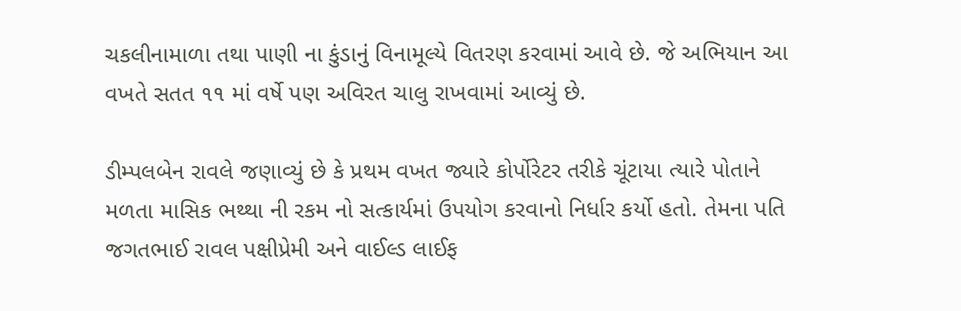ચકલીનામાળા તથા પાણી ના કુંડાનું વિનામૂલ્યે વિતરણ કરવામાં આવે છે. જે અભિયાન આ વખતે સતત ૧૧ માં વર્ષે પણ અવિરત ચાલુ રાખવામાં આવ્યું છે.

ડીમ્પલબેન રાવલે જણાવ્યું છે કે પ્રથમ વખત જ્યારે કોર્પોરેટર તરીકે ચૂંટાયા ત્યારે પોતાને મળતા માસિક ભથ્થા ની રકમ નો સત્કાર્યમાં ઉપયોગ કરવાનો નિર્ધાર કર્યો હતો. તેમના પતિ જગતભાઈ રાવલ પક્ષીપ્રેમી અને વાઈલ્ડ લાઈફ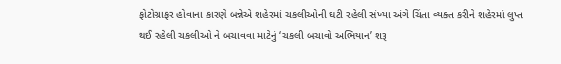ફોટોગ્રાફર હોવાના કારણે બન્નેએ શહેરમાં ચકલીઓની ઘટી રહેલી સંખ્યા અંગે ચિંતા વ્યક્ત કરીને શહેરમાં લુપ્ત થઈ રહેલી ચકલીઓ ને બચાવવા માટેનું ‘ચકલી બચાવો અભિયાન’ શરૂ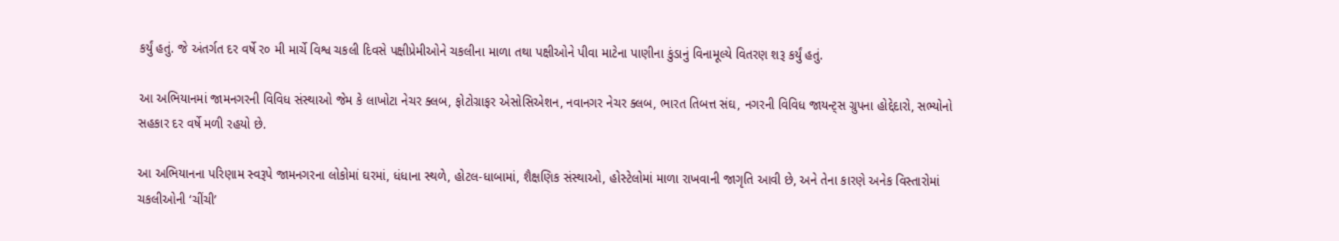કર્યું હતું. જે અંતર્ગત દર વર્ષે ર૦ મી માર્ચે વિશ્વ ચકલી દિવસે પક્ષીપ્રેમીઓને ચકલીના માળા તથા પક્ષીઓને પીવા માટેના પાણીના કુંડાનું વિનામૂલ્યે વિતરણ શરૂ કર્યું હતું.

આ અભિયાનમાં જામનગરની વિવિધ સંસ્થાઓ જેમ કે લાખોટા નેચર ક્લબ, ફોટોગ્રાફર એસોસિએશન, નવાનગર નેચર ક્લબ, ભારત તિબત્ત સંઘ, નગરની વિવિધ જાયન્ટ્સ ગ્રુપના હોદ્દેદારો, સભ્યોનો સહકાર દર વર્ષે મળી રહયો છે.

આ અભિયાનના પરિણામ સ્વરૂપે જામનગરના લોકોમાં ઘરમાં, ધંધાના સ્થળે, હોટલ-ધાબામાં, શૈક્ષણિક સંસ્થાઓ, હોસ્ટેલોમાં માળા રાખવાની જાગૃતિ આવી છે, અને તેના કારણે અનેક વિસ્તારોમાં ચકલીઓની ‘ચીંચી’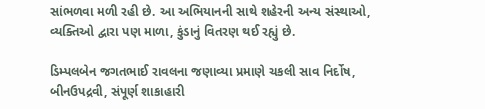સાંભળવા મળી રહી છે. આ અભિયાનની સાથે શહેરની અન્ય સંસ્થાઓ, વ્યક્તિઓ દ્વારા પણ માળા, કુંડાનું વિતરણ થઈ રહ્યું છે.

ડિમ્પલબેન જગતભાઈ રાવલના જણાવ્યા પ્રમાણે ચકલી સાવ નિર્દોષ, બીનઉપદ્રવી, સંપૂર્ણ શાકાહારી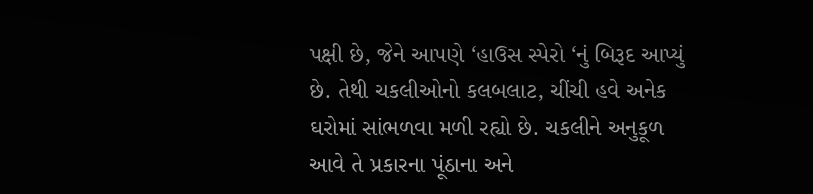પક્ષી છે, જેને આપણે ‘હાઉસ સ્પેરો ‘નું બિરૂદ આપ્યું છે. તેથી ચકલીઓનો કલબલાટ, ચીંચી હવે અનેક ઘરોમાં સાંભળવા મળી રહ્યો છે. ચકલીને અનુકૂળ આવે તે પ્રકારના પૂંઠાના અને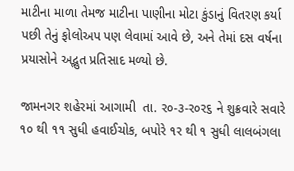માટીના માળા તેમજ માટીના પાણીના મોટા કુંડાનું વિતરણ કર્યા પછી તેનું ફોલોઅપ પણ લેવામાં આવે છે, અને તેમાં દસ વર્ષના પ્રયાસોને અદ્ભુત પ્રતિસાદ મળ્યો છે.

જામનગર શહેરમાં આગામી  તા. ર૦-૩-ર૦ર૬ ને શુક્રવારે સવારે ૧૦ થી ૧૧ સુધી હવાઈચોક, બપોરે ૧ર થી ૧ સુધી લાલબંગલા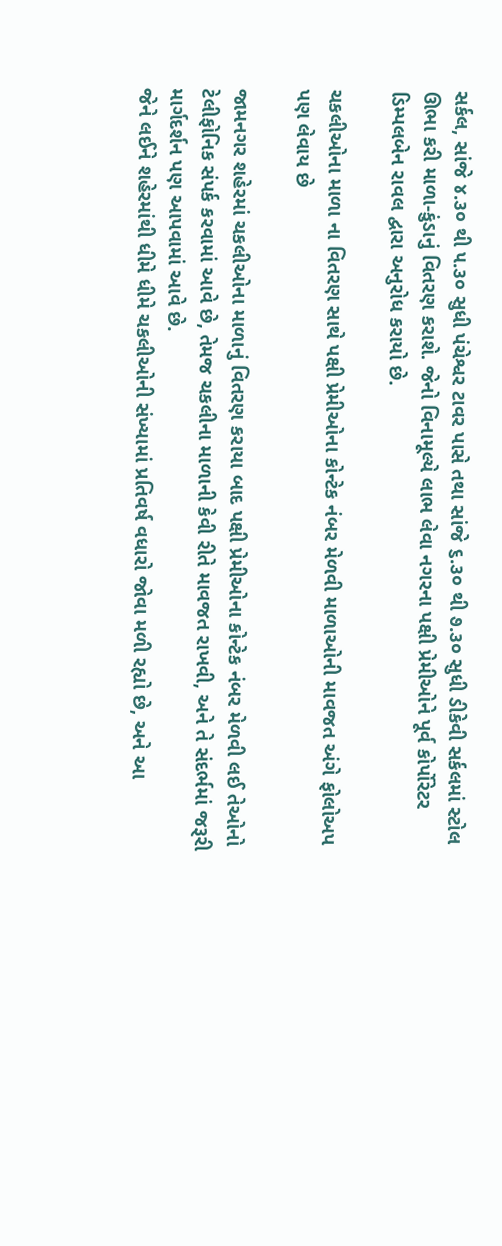સર્કલ, સાંજે ૪.૩૦ થી ૫.૩૦ સુધી પંચેશ્વર ટાવર પાસે તથા સાંજે ૬.૩૦ થી ૭.૩૦ સુધી ડીકેવી સર્કલમાં સ્ટોલ ઊભા કરી માળા-કુંડાનું વિતરણ કરાશે. જેનો વિનામૂલ્યે લાભ લેવા નગરના પક્ષી પ્રેમીઓને પૂર્વ કોર્પોરેટર ડિમ્પલબેન રાવલ દ્વારા અનુરોધ કરાયો છે.

ચકલીઓના માળા ના વિતરણ સાથે પક્ષી પ્રેમીઓના કોન્ટેક નંબર મેળવી માળાઓની માવજત અંગે ફોલોઅપ પણ લેવાય છે

જામનગર શહેરમાં ચકલીઓના માળાનું વિતરણ કરાયા બાદ પક્ષી પ્રેમીઓના કોન્ટેક નંબર મેળવી લઈ તેઓનો ટેલીફોનિક સંપર્ક કરવામાં આવે છે, તેમજ ચકલીના માળાની કેવી રીતે માવજત રાખવી, અને તે સંદર્ભમાં જરૂરી માર્ગદર્શન પણ આપવામાં આવે છે.
જેને લઈને શહેરમાંથી ધીમે ધીમે ચકલીઓની સંખ્યામાં પ્રતિવર્ષ વધારો જોવા મળી રહ્યો છે, અને આ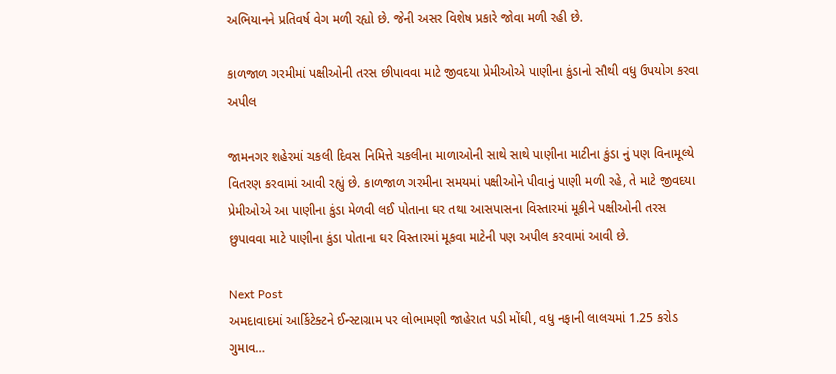અભિયાનને પ્રતિવર્ષ વેગ મળી રહ્યો છે. જેની અસર વિશેષ પ્રકારે જોવા મળી રહી છે.

કાળજાળ ગરમીમાં પક્ષીઓની તરસ છીપાવવા માટે જીવદયા પ્રેમીઓએ પાણીના કુંડાનો સૌથી વધુ ઉપયોગ કરવા અપીલ

જામનગર શહેરમાં ચકલી દિવસ નિમિત્તે ચકલીના માળાઓની સાથે સાથે પાણીના માટીના કુંડા નું પણ વિનામૂલ્યે વિતરણ કરવામાં આવી રહ્યું છે. કાળજાળ ગરમીના સમયમાં પક્ષીઓને પીવાનું પાણી મળી રહે, તે માટે જીવદયા પ્રેમીઓએ આ પાણીના કુંડા મેળવી લઈ પોતાના ઘર તથા આસપાસના વિસ્તારમાં મૂકીને પક્ષીઓની તરસ છુપાવવા માટે પાણીના કુંડા પોતાના ઘર વિસ્તારમાં મૂકવા માટેની પણ અપીલ કરવામાં આવી છે.

Next Post
અમદાવાદમાં આર્કિટેક્ટને ઈન્સ્ટાગ્રામ પર લોભામણી જાહેરાત પડી મોંઘી, વધુ નફાની લાલચમાં 1.25 કરોડ ગુમાવ…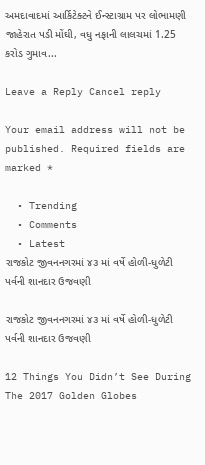અમદાવાદમાં આર્કિટેક્ટને ઈન્સ્ટાગ્રામ પર લોભામણી જાહેરાત પડી મોંઘી, વધુ નફાની લાલચમાં 1.25 કરોડ ગુમાવ...

Leave a Reply Cancel reply

Your email address will not be published. Required fields are marked *

  • Trending
  • Comments
  • Latest
રાજકોટ જીવનનગરમાં ૪૩ માં વર્ષે હોળી-ધુળેટી પર્વની શાનદાર ઉજવણી

રાજકોટ જીવનનગરમાં ૪૩ માં વર્ષે હોળી-ધુળેટી પર્વની શાનદાર ઉજવણી

12 Things You Didn’t See During The 2017 Golden Globes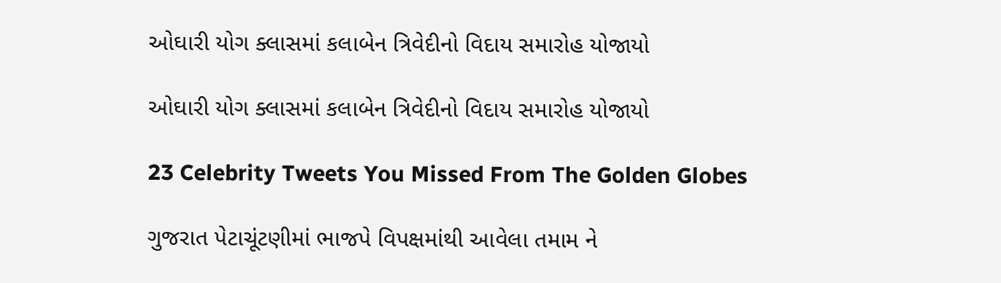ઓઘારી યોગ ક્લાસમાં કલાબેન ત્રિવેદીનો વિદાય સમારોહ યોજાયો

ઓઘારી યોગ ક્લાસમાં કલાબેન ત્રિવેદીનો વિદાય સમારોહ યોજાયો

23 Celebrity Tweets You Missed From The Golden Globes

ગુજરાત પેટાચૂંટણીમાં ભાજપે વિપક્ષમાંથી આવેલા તમામ ને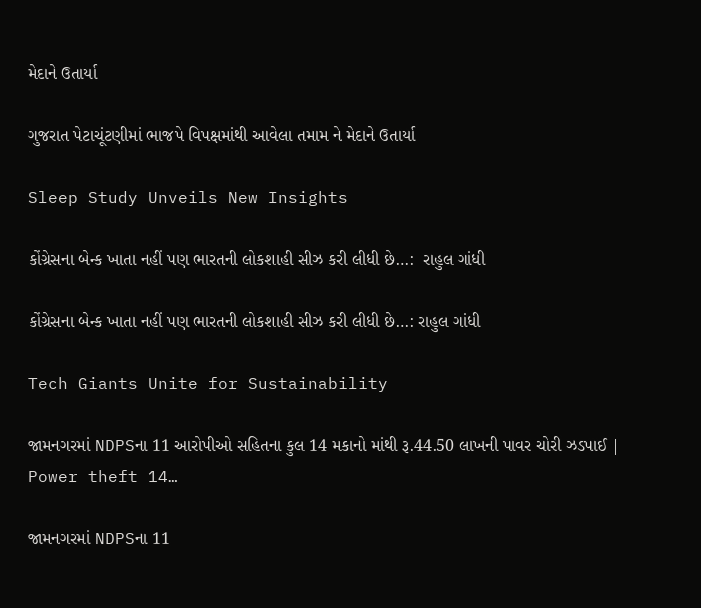મેદાને ઉતાર્યા

ગુજરાત પેટાચૂંટણીમાં ભાજપે વિપક્ષમાંથી આવેલા તમામ ને મેદાને ઉતાર્યા

Sleep Study Unveils New Insights

કોંગ્રેસના બેન્ક ખાતા નહીં પણ ભારતની લોકશાહી સીઝ કરી લીધી છે…:  રાહુલ ગાંધી

કોંગ્રેસના બેન્ક ખાતા નહીં પણ ભારતની લોકશાહી સીઝ કરી લીધી છે…: રાહુલ ગાંધી

Tech Giants Unite for Sustainability

જામનગરમાં NDPSના 11 આરોપીઓ સહિતના કુલ 14 મકાનો માંથી રૂ.44.50 લાખની પાવર ચોરી ઝડપાઈ | Power theft 14…

જામનગરમાં NDPSના 11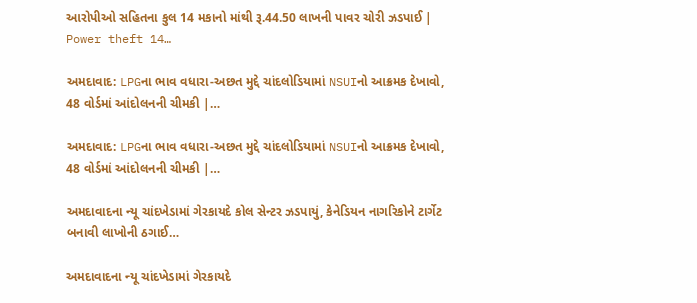આરોપીઓ સહિતના કુલ 14 મકાનો માંથી રૂ.44.50 લાખની પાવર ચોરી ઝડપાઈ | Power theft 14…

અમદાવાદ: LPGના ભાવ વધારા-અછત મુદ્દે ચાંદલોડિયામાં NSUIનો આક્રમક દેખાવો, 48 વોર્ડમાં આંદોલનની ચીમકી |…

અમદાવાદ: LPGના ભાવ વધારા-અછત મુદ્દે ચાંદલોડિયામાં NSUIનો આક્રમક દેખાવો, 48 વોર્ડમાં આંદોલનની ચીમકી |…

અમદાવાદના ન્યૂ ચાંદખેડામાં ગેરકાયદે કોલ સેન્ટર ઝડપાયું, કેનેડિયન નાગરિકોને ટાર્ગેટ બનાવી લાખોની ઠગાઈ…

અમદાવાદના ન્યૂ ચાંદખેડામાં ગેરકાયદે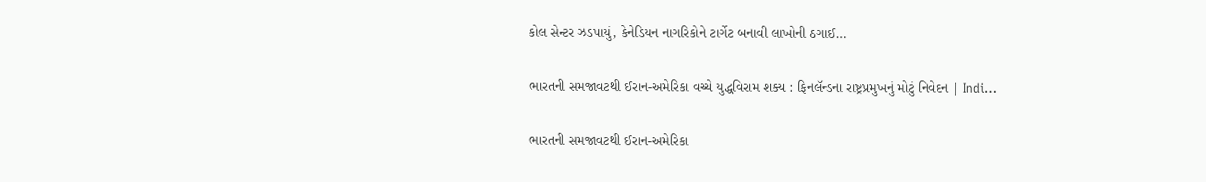કોલ સેન્ટર ઝડપાયું, કેનેડિયન નાગરિકોને ટાર્ગેટ બનાવી લાખોની ઠગાઈ…

ભારતની સમજાવટથી ઈરાન-અમેરિકા વચ્ચે યુદ્ધવિરામ શક્ય : ફિનલૅન્ડના રાષ્ટ્રપ્રમુખનું મોટું નિવેદન | Indi…

ભારતની સમજાવટથી ઈરાન-અમેરિકા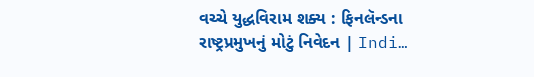વચ્ચે યુદ્ધવિરામ શક્ય : ફિનલૅન્ડના રાષ્ટ્રપ્રમુખનું મોટું નિવેદન | Indi…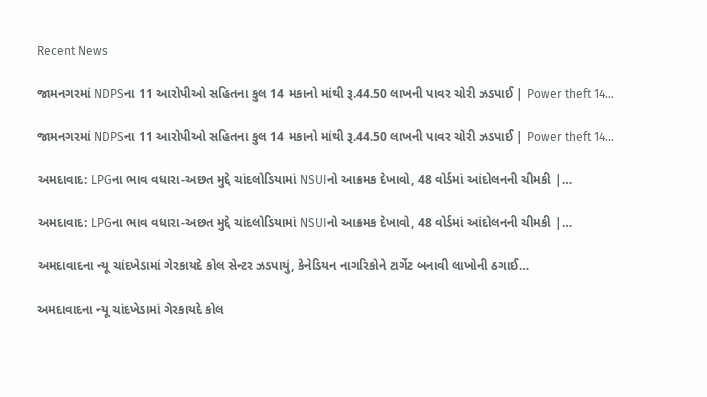Recent News

જામનગરમાં NDPSના 11 આરોપીઓ સહિતના કુલ 14 મકાનો માંથી રૂ.44.50 લાખની પાવર ચોરી ઝડપાઈ | Power theft 14…

જામનગરમાં NDPSના 11 આરોપીઓ સહિતના કુલ 14 મકાનો માંથી રૂ.44.50 લાખની પાવર ચોરી ઝડપાઈ | Power theft 14…

અમદાવાદ: LPGના ભાવ વધારા-અછત મુદ્દે ચાંદલોડિયામાં NSUIનો આક્રમક દેખાવો, 48 વોર્ડમાં આંદોલનની ચીમકી |…

અમદાવાદ: LPGના ભાવ વધારા-અછત મુદ્દે ચાંદલોડિયામાં NSUIનો આક્રમક દેખાવો, 48 વોર્ડમાં આંદોલનની ચીમકી |…

અમદાવાદના ન્યૂ ચાંદખેડામાં ગેરકાયદે કોલ સેન્ટર ઝડપાયું, કેનેડિયન નાગરિકોને ટાર્ગેટ બનાવી લાખોની ઠગાઈ…

અમદાવાદના ન્યૂ ચાંદખેડામાં ગેરકાયદે કોલ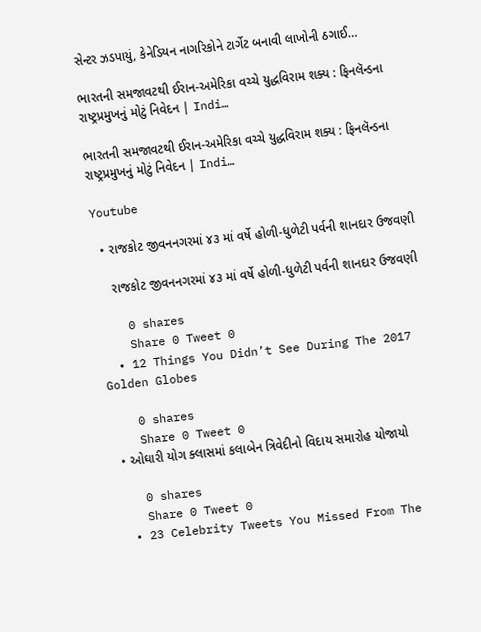સેન્ટર ઝડપાયું, કેનેડિયન નાગરિકોને ટાર્ગેટ બનાવી લાખોની ઠગાઈ…

ભારતની સમજાવટથી ઈરાન-અમેરિકા વચ્ચે યુદ્ધવિરામ શક્ય : ફિનલૅન્ડના રાષ્ટ્રપ્રમુખનું મોટું નિવેદન | Indi…

ભારતની સમજાવટથી ઈરાન-અમેરિકા વચ્ચે યુદ્ધવિરામ શક્ય : ફિનલૅન્ડના રાષ્ટ્રપ્રમુખનું મોટું નિવેદન | Indi…

Youtube

  • રાજકોટ જીવનનગરમાં ૪૩ માં વર્ષે હોળી-ધુળેટી પર્વની શાનદાર ઉજવણી

    રાજકોટ જીવનનગરમાં ૪૩ માં વર્ષે હોળી-ધુળેટી પર્વની શાનદાર ઉજવણી

    0 shares
    Share 0 Tweet 0
  • 12 Things You Didn’t See During The 2017 Golden Globes

    0 shares
    Share 0 Tweet 0
  • ઓઘારી યોગ ક્લાસમાં કલાબેન ત્રિવેદીનો વિદાય સમારોહ યોજાયો

    0 shares
    Share 0 Tweet 0
  • 23 Celebrity Tweets You Missed From The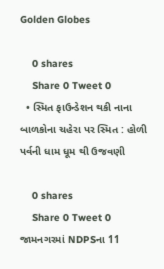Golden Globes

    0 shares
    Share 0 Tweet 0
  • સ્મિત ફાઉન્ડેશન થકી નાના બાળકોના ચહેરા પર સ્મિત : હોળી પર્વની ધામ ધૂમ થી ઉજવણી

    0 shares
    Share 0 Tweet 0
જામનગરમાં NDPSના 11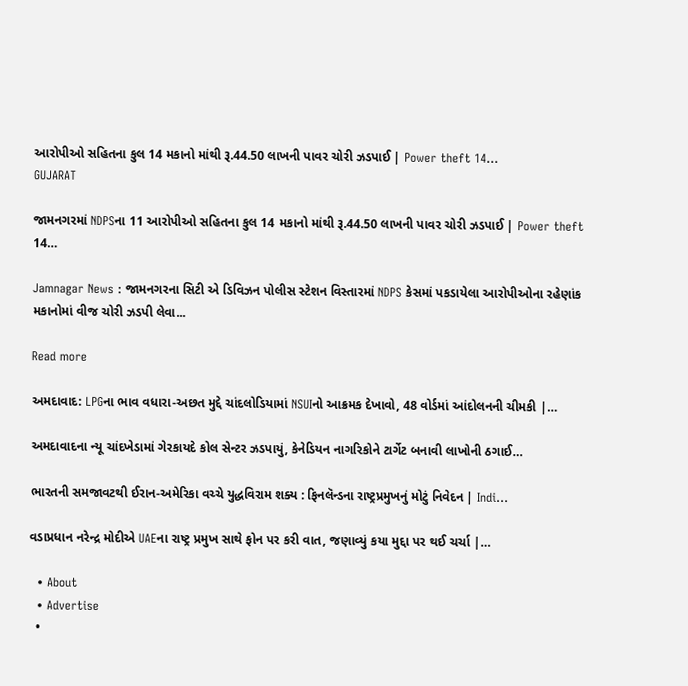આરોપીઓ સહિતના કુલ 14 મકાનો માંથી રૂ.44.50 લાખની પાવર ચોરી ઝડપાઈ | Power theft 14…
GUJARAT

જામનગરમાં NDPSના 11 આરોપીઓ સહિતના કુલ 14 મકાનો માંથી રૂ.44.50 લાખની પાવર ચોરી ઝડપાઈ | Power theft 14…

Jamnagar News : જામનગરના સિટી એ ડિવિઝન પોલીસ સ્ટેશન વિસ્તારમાં NDPS કેસમાં પકડાયેલા આરોપીઓના રહેણાંક મકાનોમાં વીજ ચોરી ઝડપી લેવા...

Read more

અમદાવાદ: LPGના ભાવ વધારા-અછત મુદ્દે ચાંદલોડિયામાં NSUIનો આક્રમક દેખાવો, 48 વોર્ડમાં આંદોલનની ચીમકી |…

અમદાવાદના ન્યૂ ચાંદખેડામાં ગેરકાયદે કોલ સેન્ટર ઝડપાયું, કેનેડિયન નાગરિકોને ટાર્ગેટ બનાવી લાખોની ઠગાઈ…

ભારતની સમજાવટથી ઈરાન-અમેરિકા વચ્ચે યુદ્ધવિરામ શક્ય : ફિનલૅન્ડના રાષ્ટ્રપ્રમુખનું મોટું નિવેદન | Indi…

વડાપ્રધાન નરેન્દ્ર મોદીએ UAEના રાષ્ટ્ર પ્રમુખ સાથે ફોન પર કરી વાત, જણાવ્યું કયા મુદ્દા પર થઈ ચર્ચા |…

  • About
  • Advertise
  •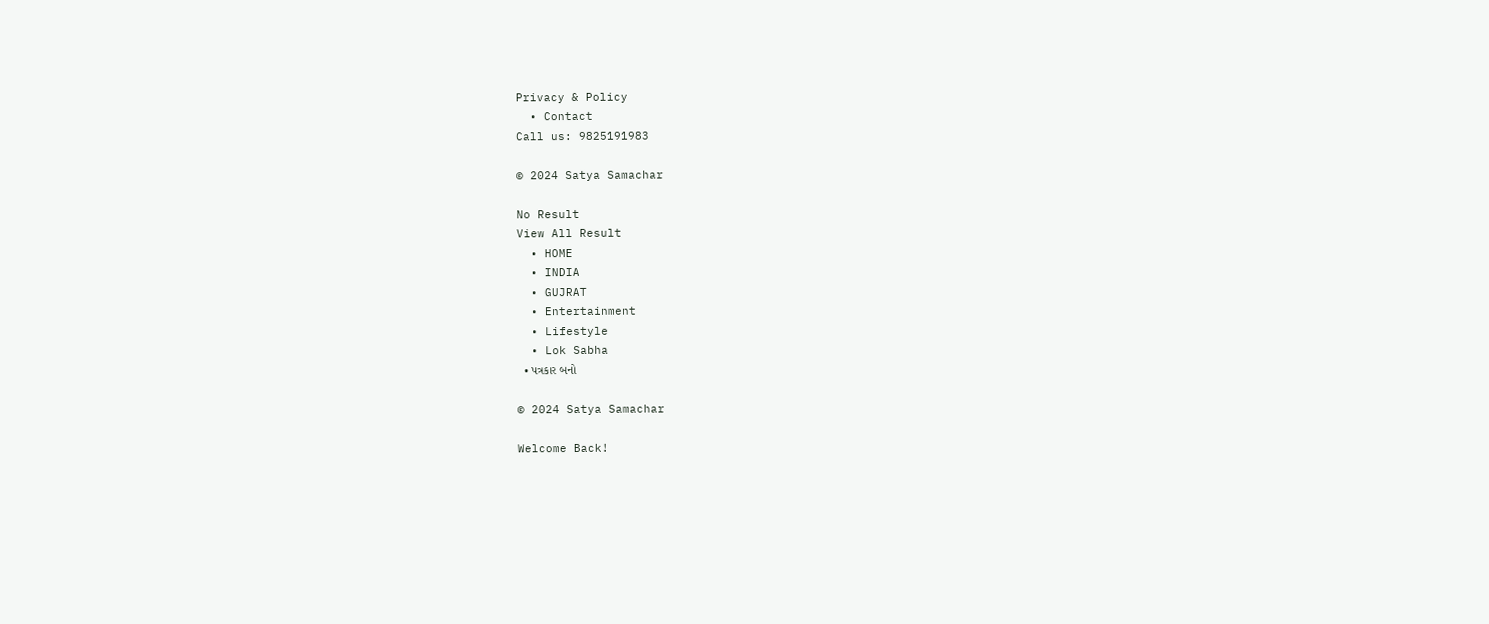Privacy & Policy
  • Contact
Call us: 9825191983

© 2024 Satya Samachar

No Result
View All Result
  • HOME
  • INDIA
  • GUJRAT
  • Entertainment
  • Lifestyle
  • Lok Sabha
  • પત્રકાર બનો

© 2024 Satya Samachar

Welcome Back!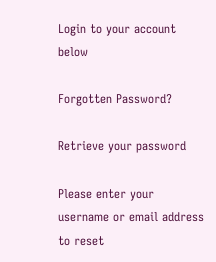Login to your account below

Forgotten Password?

Retrieve your password

Please enter your username or email address to reset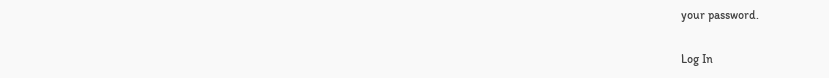your password.

Log In